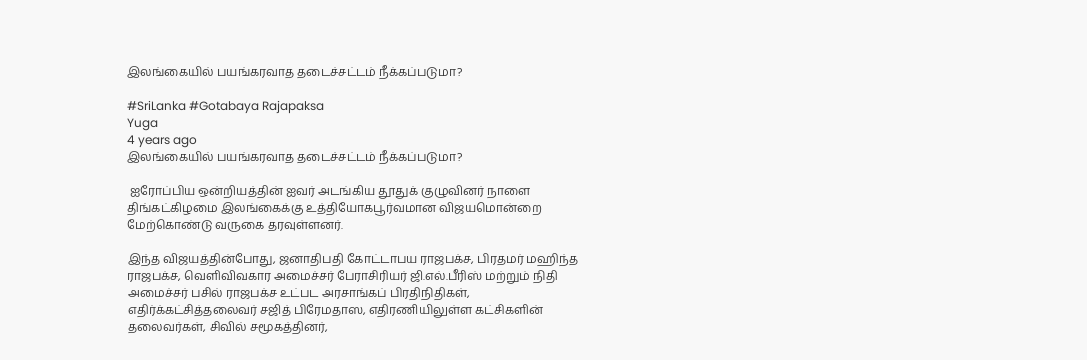இலங்கையில் பயங்கரவாத தடைச்சட்டம் நீக்கப்படுமா?

#SriLanka #Gotabaya Rajapaksa
Yuga
4 years ago
இலங்கையில் பயங்கரவாத தடைச்சட்டம் நீக்கப்படுமா?

 ஐரோப்பிய ஒன்றியத்தின் ஐவர் அடங்கிய தூதுக் குழுவினர் நாளை திங்கட்கிழமை இலங்கைக்கு உத்தியோகபூர்வமான விஜயமொன்றை மேற்கொண்டு வருகை தரவுள்ளனர்.

இந்த விஜயத்தின்போது, ஜனாதிபதி கோட்டாபய ராஜபக்ச, பிரதமர் மஹிந்த ராஜபக்ச, வெளிவிவகார அமைச்சர் பேராசிரியர் ஜி.எல்.பீரிஸ் மற்றும் நிதி அமைச்சர் பசில் ராஜபக்ச உட்பட அரசாங்கப் பிரதிநிதிகள், எதிர்க்கட்சித்தலைவர் சஜித் பிரேமதாஸ, எதிரணியிலுள்ள கட்சிகளின் தலைவர்கள், சிவில் சமூகத்தினர்,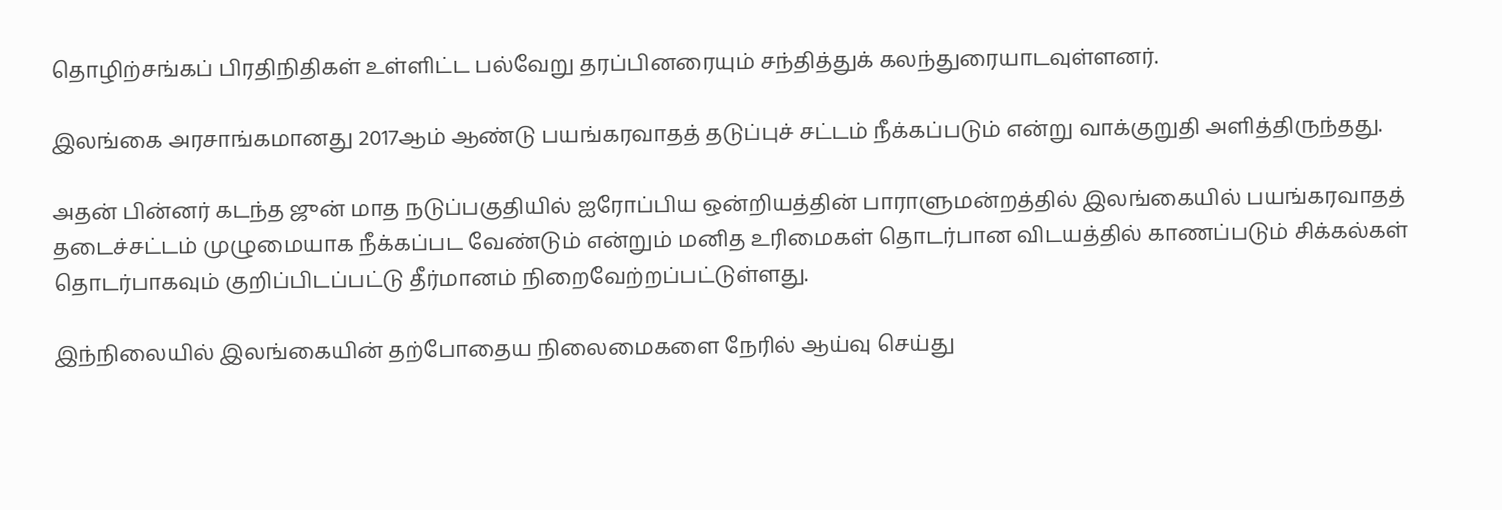தொழிற்சங்கப் பிரதிநிதிகள் உள்ளிட்ட பல்வேறு தரப்பினரையும் சந்தித்துக் கலந்துரையாடவுள்ளனர்.

இலங்கை அரசாங்கமானது 2017ஆம் ஆண்டு பயங்கரவாதத் தடுப்புச் சட்டம் நீக்கப்படும் என்று வாக்குறுதி அளித்திருந்தது.

அதன் பின்னர் கடந்த ஜுன் மாத நடுப்பகுதியில் ஐரோப்பிய ஒன்றியத்தின் பாராளுமன்றத்தில் இலங்கையில் பயங்கரவாதத் தடைச்சட்டம் முழுமையாக நீக்கப்பட வேண்டும் என்றும் மனித உரிமைகள் தொடர்பான விடயத்தில் காணப்படும் சிக்கல்கள் தொடர்பாகவும் குறிப்பிடப்பட்டு தீர்மானம் நிறைவேற்றப்பட்டுள்ளது.

இந்நிலையில் இலங்கையின் தற்போதைய நிலைமைகளை நேரில் ஆய்வு செய்து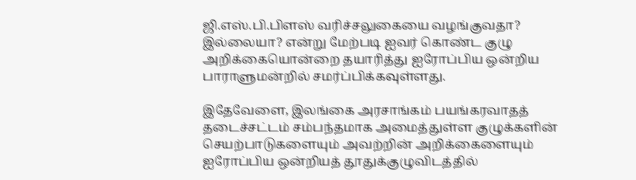ஜி.எஸ்.பி.பிளஸ் வரிச்சலுகையை வழங்குவதா? இல்லையா? என்று மேற்படி ஐவர் கொண்ட குழு அறிக்கையொன்றை தயாரித்து ஐரோப்பிய ஒன்றிய பாராளுமன்றில் சமர்ப்பிக்கவுள்ளது.

இதேவேளை, இலங்கை அரசாங்கம் பயங்கரவாதத் தடைச்சட்டம் சம்பந்தமாக அமைத்துள்ள குழுக்களின் செயற்பாடுகளையும் அவற்றின் அறிக்கைளையும் ஐரோப்பிய ஒன்றியத் தூதுக்குழுவிடத்தில்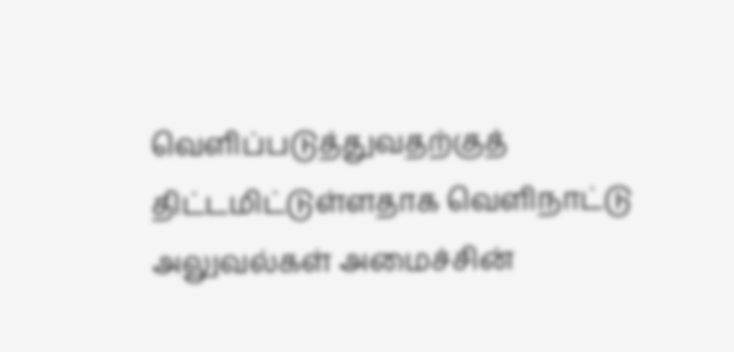வெளிப்படுத்துவதற்குத் திட்டமிட்டுள்ளதாக வெளிநாட்டு அலுவல்கள் அமைச்சின்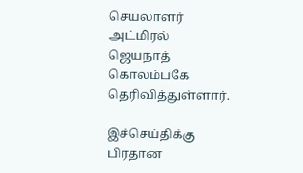செயலாளர் அட்மிரல் ஜெயநாத் கொலம்பகே தெரிவித்துள்ளார்.

இச்செய்திக்கு பிரதான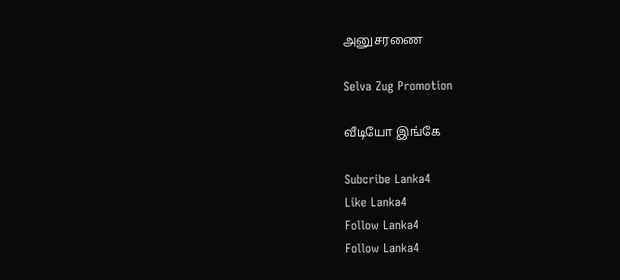அனுசரணை

Selva Zug Promotion

வீடியோ இங்கே

Subcribe Lanka4
Like Lanka4
Follow Lanka4
Follow Lanka4